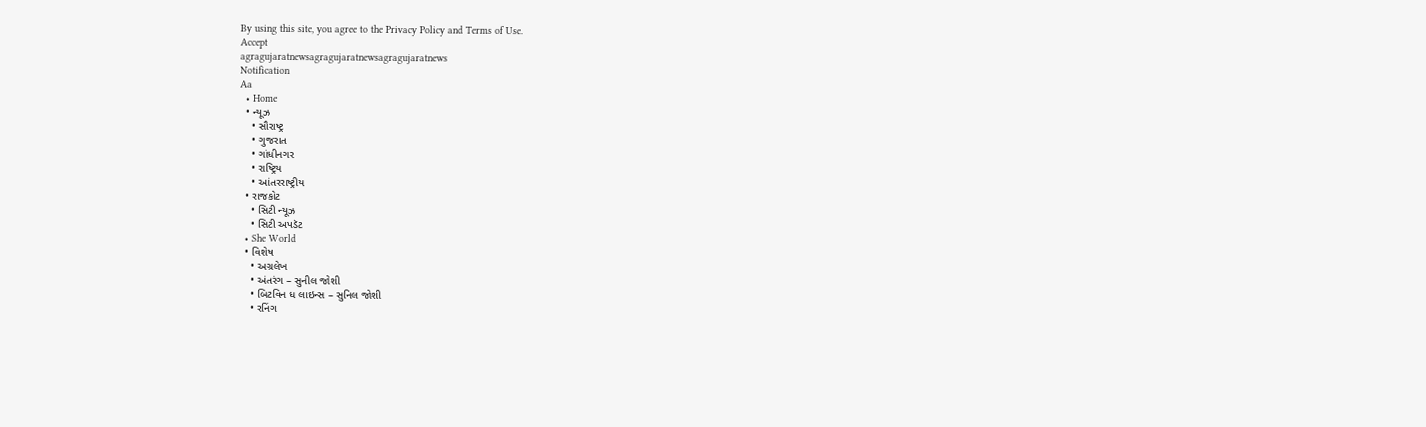By using this site, you agree to the Privacy Policy and Terms of Use.
Accept
agragujaratnewsagragujaratnewsagragujaratnews
Notification
Aa
  • Home
  • ન્યૂઝ
    • સૌરાષ્ટ્ર
    • ગુજરાત
    • ગાંધીનગર
    • રાષ્ટ્રિય
    • આંતરરાષ્ટ્રીય
  • રાજકોટ
    • સિટી ન્યૂઝ
    • સિટી અપડૅટ
  • She World
  • વિશેષ
    • અગ્રલેખ
    • અંતરંગ – સુનીલ જોશી
    • બિટવિન ધ લાઇન્સ – સુનિલ જોશી
    • રનિંગ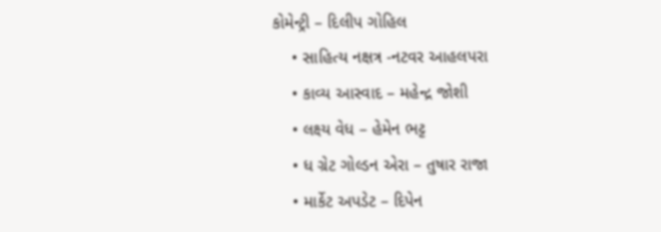કોમેન્ટ્રી – દિલીપ ગોહિલ
    • સાહિત્ય નક્ષત્ર -નટવર આહલપરા
    • કાવ્ય આસ્વાદ – મહેન્દ્ર જોશી
    • લક્ષ્ય વેધ – હેમેન ભટ્ટ
    • ધ ગ્રેટ ગોલ્ડન એરા – તુષાર રાજા
    • માર્કેટ અપડેટ – દિપેન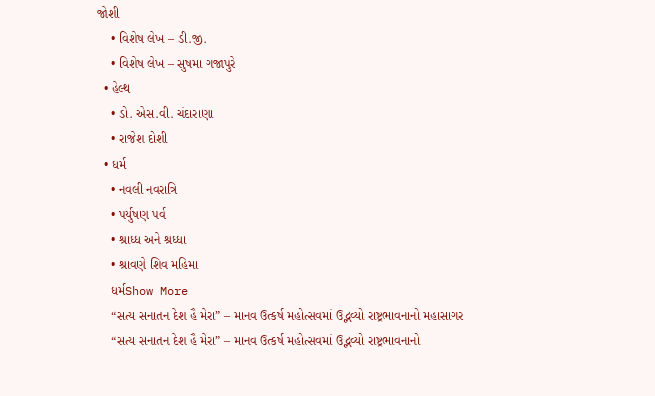જોશી
    • વિશેષ લેખ – ડી.જી.
    • વિશેષ લેખ – સુષમા ગજાપુરે
  • હેલ્થ
    • ડો. એસ.વી. ચંદારાણા
    • રાજેશ દોશી
  • ધર્મ
    • નવલી નવરાત્રિ
    • પર્યુષણ પર્વ
    • શ્રાધ્ધ અને શ્રધ્ધા
    • શ્રાવણે શિવ મહિમા
    ધર્મShow More
    “સત્ય સનાતન દેશ હૈ મેરા” – માનવ ઉત્કર્ષ મહોત્સવમાં ઉદ્ભવ્યો રાષ્ટ્રભાવનાનો મહાસાગર
    “સત્ય સનાતન દેશ હૈ મેરા” – માનવ ઉત્કર્ષ મહોત્સવમાં ઉદ્ભવ્યો રાષ્ટ્રભાવનાનો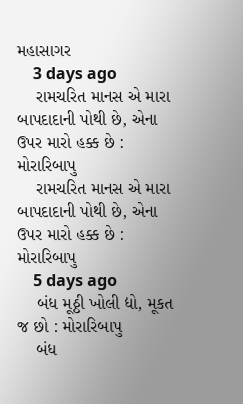મહાસાગર
    3 days ago
    રામચરિત માનસ એ મારા બાપદાદાની પોથી છે, એના ઉપર મારો હક્ક છે : મોરારિબાપુ
    રામચરિત માનસ એ મારા બાપદાદાની પોથી છે, એના ઉપર મારો હક્ક છે : મોરારિબાપુ
    5 days ago
    બંધ મૂઠ્ઠી ખોલી દ્યો, મૂકત જ છો : મોરારિબાપુ
    બંધ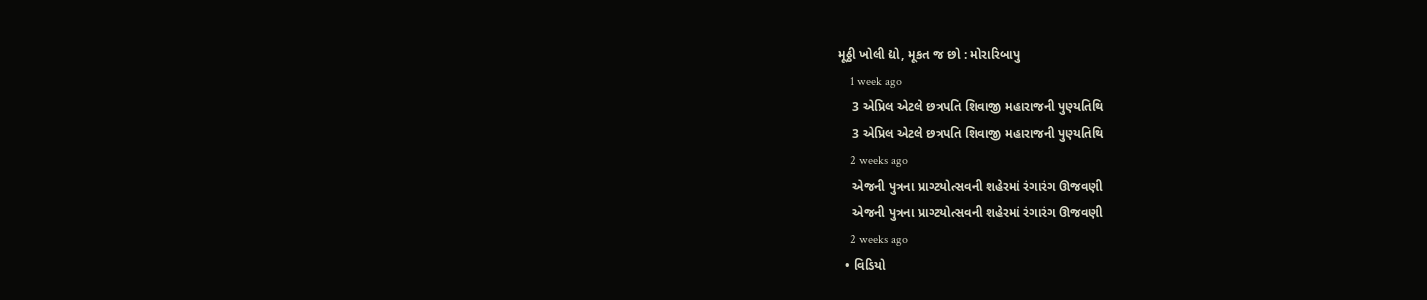મૂઠ્ઠી ખોલી દ્યો, મૂકત જ છો : મોરારિબાપુ
    1 week ago
    3 એપ્રિલ એટલે છત્રપતિ શિવાજી મહારાજની પુણ્યતિથિ
    3 એપ્રિલ એટલે છત્રપતિ શિવાજી મહારાજની પુણ્યતિથિ
    2 weeks ago
    એજની પુત્રના પ્રાગ્ટયોત્સવની શહેરમાં રંગારંગ ઊજવણી
    એજની પુત્રના પ્રાગ્ટયોત્સવની શહેરમાં રંગારંગ ઊજવણી
    2 weeks ago
  • વિડિયો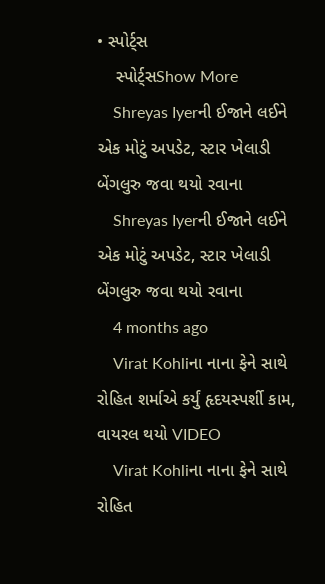• સ્પોર્ટ્સ
    સ્પોર્ટ્સShow More
    Shreyas Iyerની ઈજાને લઈને એક મોટું અપડેટ, સ્ટાર ખેલાડી બેંગલુરુ જવા થયો રવાના
    Shreyas Iyerની ઈજાને લઈને એક મોટું અપડેટ, સ્ટાર ખેલાડી બેંગલુરુ જવા થયો રવાના
    4 months ago
    Virat Kohliના નાના ફેને સાથે રોહિત શર્માએ કર્યું હૃદયસ્પર્શી કામ, વાયરલ થયો VIDEO
    Virat Kohliના નાના ફેને સાથે રોહિત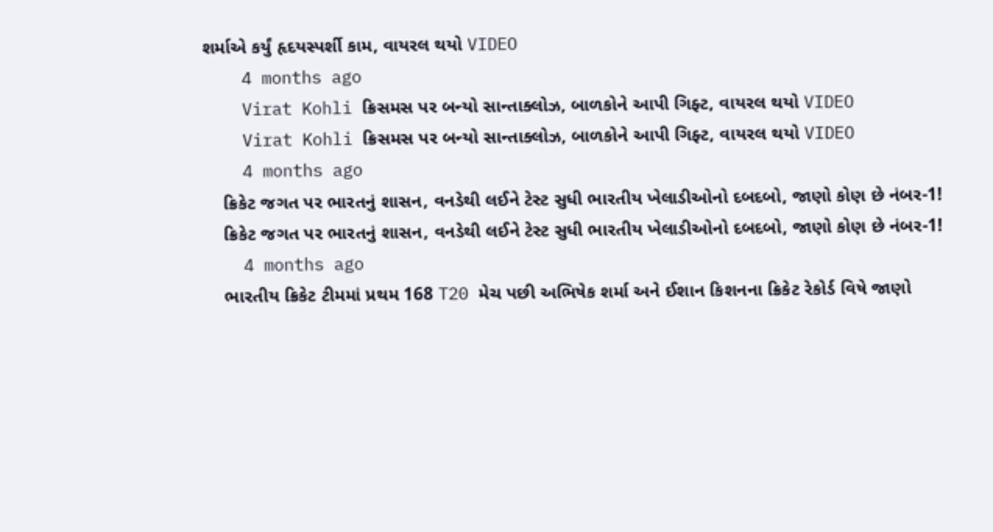શર્માએ કર્યું હૃદયસ્પર્શી કામ, વાયરલ થયો VIDEO
    4 months ago
    Virat Kohli ક્રિસમસ પર બન્યો સાન્તાક્લોઝ, બાળકોને આપી ગિફ્ટ, વાયરલ થયો VIDEO
    Virat Kohli ક્રિસમસ પર બન્યો સાન્તાક્લોઝ, બાળકોને આપી ગિફ્ટ, વાયરલ થયો VIDEO
    4 months ago
    ક્રિકેટ જગત પર ભારતનું શાસન, વનડેથી લઈને ટેસ્ટ સુધી ભારતીય ખેલાડીઓનો દબદબો, જાણો કોણ છે નંબર-1!
    ક્રિકેટ જગત પર ભારતનું શાસન, વનડેથી લઈને ટેસ્ટ સુધી ભારતીય ખેલાડીઓનો દબદબો, જાણો કોણ છે નંબર-1!
    4 months ago
    ભારતીય ક્રિકેટ ટીમમાં પ્રથમ 168 T20 મેચ પછી અભિષેક શર્મા અને ઈશાન કિશનના ક્રિકેટ રેકોર્ડ વિષે જાણો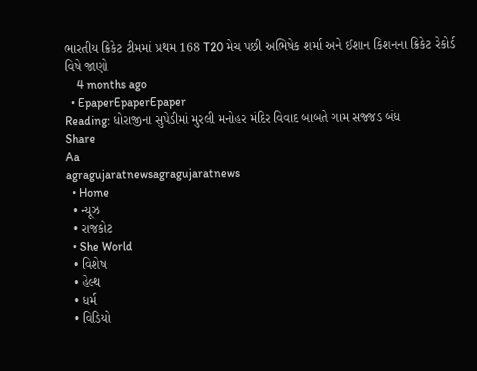ભારતીય ક્રિકેટ ટીમમાં પ્રથમ 168 T20 મેચ પછી અભિષેક શર્મા અને ઈશાન કિશનના ક્રિકેટ રેકોર્ડ વિષે જાણો
    4 months ago
  • EpaperEpaperEpaper
Reading: ધોરાજીના સુપેડીમાં મુરલી મનોહર મંદિર વિવાદ બાબતે ગામ સજ્જડ બંધ
Share
Aa
agragujaratnewsagragujaratnews
  • Home
  • ન્યૂઝ
  • રાજકોટ
  • She World
  • વિશેષ
  • હેલ્થ
  • ધર્મ
  • વિડિયો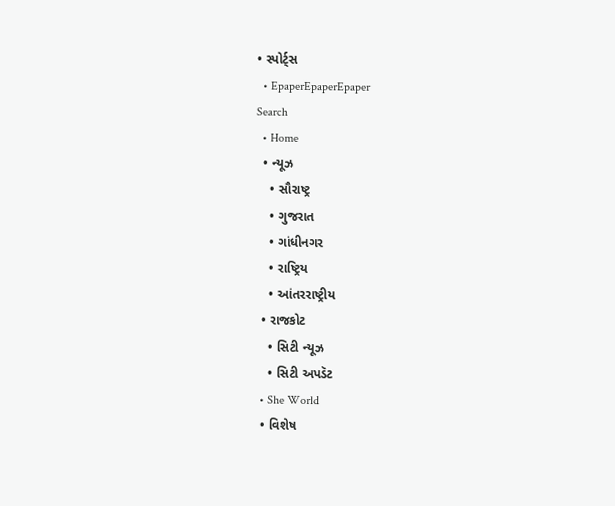• સ્પોર્ટ્સ
  • EpaperEpaperEpaper
Search
  • Home
  • ન્યૂઝ
    • સૌરાષ્ટ્ર
    • ગુજરાત
    • ગાંધીનગર
    • રાષ્ટ્રિય
    • આંતરરાષ્ટ્રીય
  • રાજકોટ
    • સિટી ન્યૂઝ
    • સિટી અપડૅટ
  • She World
  • વિશેષ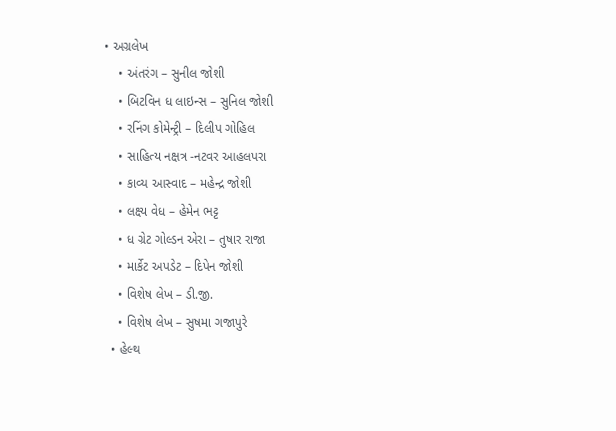• અગ્રલેખ
    • અંતરંગ – સુનીલ જોશી
    • બિટવિન ધ લાઇન્સ – સુનિલ જોશી
    • રનિંગ કોમેન્ટ્રી – દિલીપ ગોહિલ
    • સાહિત્ય નક્ષત્ર -નટવર આહલપરા
    • કાવ્ય આસ્વાદ – મહેન્દ્ર જોશી
    • લક્ષ્ય વેધ – હેમેન ભટ્ટ
    • ધ ગ્રેટ ગોલ્ડન એરા – તુષાર રાજા
    • માર્કેટ અપડેટ – દિપેન જોશી
    • વિશેષ લેખ – ડી.જી.
    • વિશેષ લેખ – સુષમા ગજાપુરે
  • હેલ્થ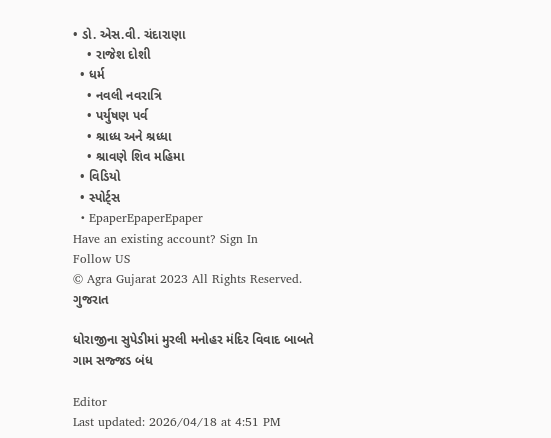• ડો. એસ.વી. ચંદારાણા
    • રાજેશ દોશી
  • ધર્મ
    • નવલી નવરાત્રિ
    • પર્યુષણ પર્વ
    • શ્રાધ્ધ અને શ્રધ્ધા
    • શ્રાવણે શિવ મહિમા
  • વિડિયો
  • સ્પોર્ટ્સ
  • EpaperEpaperEpaper
Have an existing account? Sign In
Follow US
© Agra Gujarat 2023 All Rights Reserved.
ગુજરાત

ધોરાજીના સુપેડીમાં મુરલી મનોહર મંદિર વિવાદ બાબતે ગામ સજ્જડ બંધ

Editor
Last updated: 2026/04/18 at 4:51 PM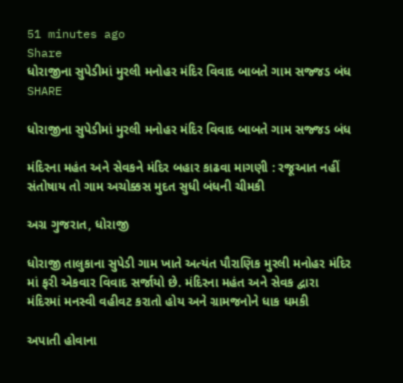51 minutes ago
Share
ધોરાજીના સુપેડીમાં મુરલી મનોહર મંદિર વિવાદ બાબતે ગામ સજ્જડ બંધ
SHARE

ધોરાજીના સુપેડીમાં મુરલી મનોહર મંદિર વિવાદ બાબતે ગામ સજ્જડ બંધ

મંદિરના મહંત અને સેવકને મંદિર બહાર કાઢવા માગણી : રજૂઆત નહીં સંતોષાય તો ગામ અચોક્કસ મુદત સુધી બંધની ચીમકી

અગ્ર ગુજરાત, ધોરાજી

ધોરાજી તાલુકાના સુપેડી ગામ ખાતે અત્યંત પૌરાણિક મુરલી મનોહર મંદિર માં ફરી એકવાર વિવાદ સર્જાયો છે. મંદિરના મહંત અને સેવક દ્વારા મંદિરમાં મનસ્વી વહીવટ કરાતો હોય અને ગ્રામજનોને ધાક ધમકી

અપાતી હોવાના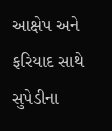આક્ષેપ અને ફરિયાદ સાથે સુપેડીના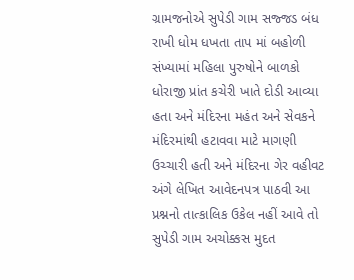ગ્રામજનોએ સુપેડી ગામ સજ્જડ બંધ રાખી ધોમ ધખતા તાપ માં બહોળી સંખ્યામાં મહિલા પુરુષોને બાળકો ધોરાજી પ્રાંત કચેરી ખાતે દોડી આવ્યા હતા અને મંદિરના મહંત અને સેવકને મંદિરમાંથી હટાવવા માટે માગણી ઉચ્ચારી હતી અને મંદિરના ગેર વહીવટ અંગે લેખિત આવેદનપત્ર પાઠવી આ પ્રશ્નનો તાત્કાલિક ઉકેલ નહીં આવે તો સુપેડી ગામ અચોક્કસ મુદત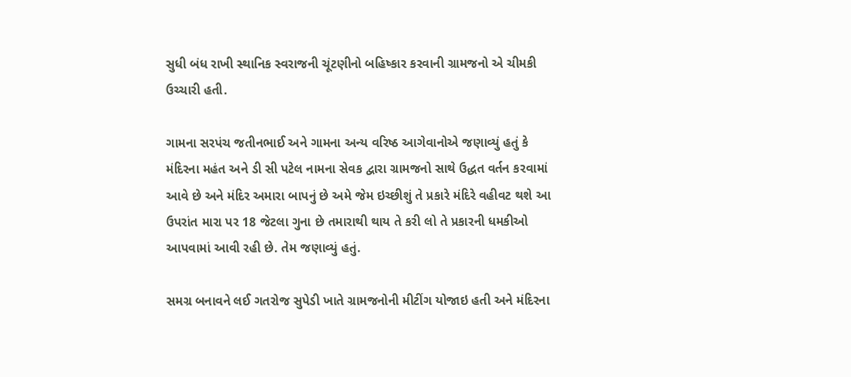સુધી બંધ રાખી સ્થાનિક સ્વરાજની ચૂંટણીનો બહિષ્કાર કરવાની ગ્રામજનો એ ચીમકી ઉચ્ચારી હતી.

ગામના સરપંચ જતીનભાઈ અને ગામના અન્ય વરિષ્ઠ આગેવાનોએ જણાવ્યું હતું કે મંદિરના મહંત અને ડી સી પટેલ નામના સેવક દ્વારા ગ્રામજનો સાથે ઉદ્ધત વર્તન કરવામાં આવે છે અને મંદિર અમારા બાપનું છે અમે જેમ ઇચ્છીશું તે પ્રકારે મંદિરે વહીવટ થશે આ ઉપરાંત મારા પર 18 જેટલા ગુના છે તમારાથી થાય તે કરી લો તે પ્રકારની ધમકીઓ આપવામાં આવી રહી છે. તેમ જણાવ્યું હતું.

સમગ્ર બનાવને લઈ ગતરોજ સુપેડી ખાતે ગ્રામજનોની મીટીંગ યોજાઇ હતી અને મંદિરના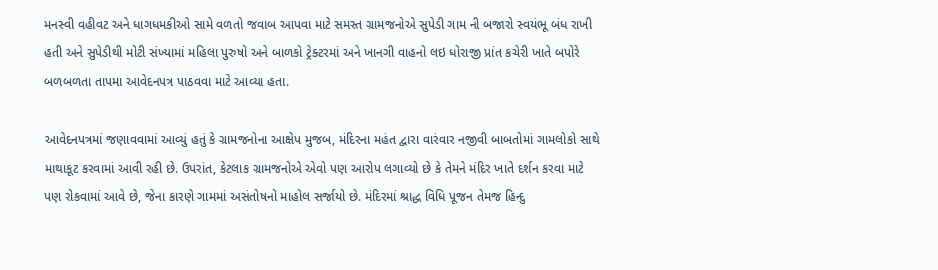મનસ્વી વહીવટ અને ધાગધમકીઓ સામે વળતો જવાબ આપવા માટે સમસ્ત ગ્રામજનોએ સુપેડી ગામ ની બજારો સ્વયંભૂ બંધ રાખી હતી અને સુપેડીથી મોટી સંખ્યામાં મહિલા પુરુષો અને બાળકો ટ્રેક્ટરમાં અને ખાનગી વાહનો લઇ ધોરાજી પ્રાંત કચેરી ખાતે બપોરે બળબળતા તાપમા આવેદનપત્ર પાઠવવા માટે આવ્યા હતા.

આવેદનપત્રમાં જણાવવામાં આવ્યું હતું કે ગ્રામજનોના આક્ષેપ મુજબ, મંદિરના મહંત દ્વારા વારંવાર નજીવી બાબતોમાં ગામલોકો સાથે માથાકૂટ કરવામાં આવી રહી છે. ઉપરાંત, કેટલાક ગ્રામજનોએ એવો પણ આરોપ લગાવ્યો છે કે તેમને મંદિર ખાતે દર્શન કરવા માટે પણ રોકવામાં આવે છે, જેના કારણે ગામમાં અસંતોષનો માહોલ સર્જાયો છે. મંદિરમાં શ્રાદ્ધ વિધિ પૂજન તેમજ હિન્દુ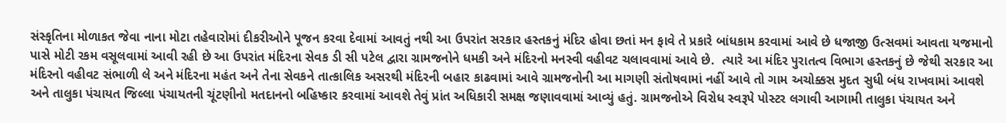સંસ્કૃતિના મોળાકત જેવા નાના મોટા તહેવારોમાં દીકરીઓને પૂજન કરવા દેવામાં આવતું નથી આ ઉપરાંત સરકાર હસ્તકનું મંદિર હોવા છતાં મન ફાવે તે પ્રકારે બાંધકામ કરવામાં આવે છે ધજાજી ઉત્સવમાં આવતા યજમાનો પાસે મોટી રકમ વસૂલવામાં આવી રહી છે આ ઉપરાંત મંદિરના સેવક ડી સી પટેલ દ્વારા ગ્રામજનોને ધમકી અને મંદિરનો મનસ્વી વહીવટ ચલાવવામાં આવે છે.  ત્યારે આ મંદિર પુરાતત્વ વિભાગ હસ્તકનું છે જેથી સરકાર આ મંદિરનો વહીવટ સંભાળી લે અને મંદિરના મહંત અને તેના સેવકને તાત્કાલિક અસરથી મંદિરની બહાર કાઢવામાં આવે ગ્રામજનોની આ માગણી સંતોષવામાં નહીં આવે તો ગામ અચોક્કસ મુદત સુધી બંધ રાખવામાં આવશે અને તાલુકા પંચાયત જિલ્લા પંચાયતની ચૂંટણીનો મતદાનનો બહિષ્કાર કરવામાં આવશે તેવું પ્રાંત અધિકારી સમક્ષ જણાવવામાં આવ્યું હતું. ગ્રામજનોએ વિરોધ સ્વરૂપે પોસ્ટર લગાવી આગામી તાલુકા પંચાયત અને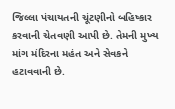જિલ્લા પંચાયતની ચૂંટણીનો બહિષ્કાર કરવાની ચેતવણી આપી છે. તેમની મુખ્ય માંગ મંદિરના મહંત અને સેવકને હટાવવાની છે.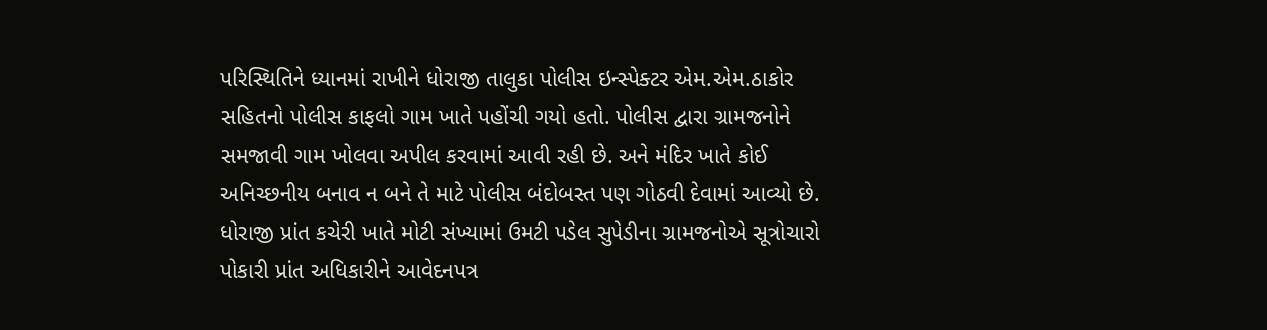પરિસ્થિતિને ધ્યાનમાં રાખીને ધોરાજી તાલુકા પોલીસ ઇન્સ્પેક્ટર એમ.એમ.ઠાકોર સહિતનો પોલીસ કાફલો ગામ ખાતે પહોંચી ગયો હતો. પોલીસ દ્વારા ગ્રામજનોને સમજાવી ગામ ખોલવા અપીલ કરવામાં આવી રહી છે. અને મંદિર ખાતે કોઈ અનિચ્છનીય બનાવ ન બને તે માટે પોલીસ બંદોબસ્ત પણ ગોઠવી દેવામાં આવ્યો છે. ધોરાજી પ્રાંત કચેરી ખાતે મોટી સંખ્યામાં ઉમટી પડેલ સુપેડીના ગ્રામજનોએ સૂત્રોચારો પોકારી પ્રાંત અધિકારીને આવેદનપત્ર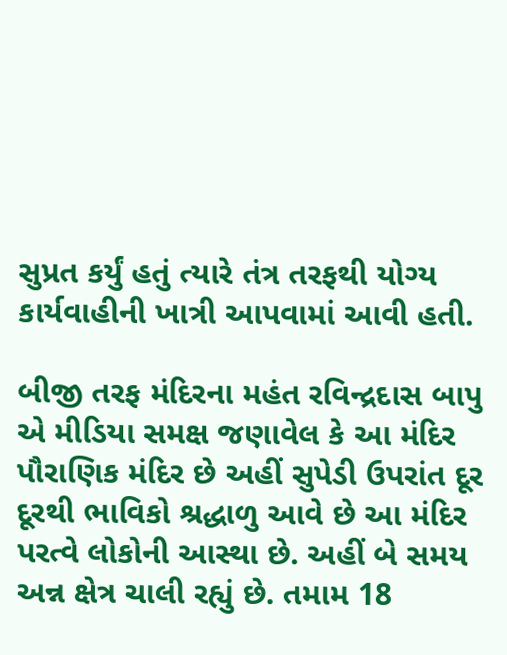સુપ્રત કર્યું હતું ત્યારે તંત્ર તરફથી યોગ્ય કાર્યવાહીની ખાત્રી આપવામાં આવી હતી.

બીજી તરફ મંદિરના મહંત રવિન્દ્રદાસ બાપુ એ મીડિયા સમક્ષ જણાવેલ કે આ મંદિર પૌરાણિક મંદિર છે અહીં સુપેડી ઉપરાંત દૂર દૂરથી ભાવિકો શ્રદ્ધાળુ આવે છે આ મંદિર પરત્વે લોકોની આસ્થા છે. અહીં બે સમય અન્ન ક્ષેત્ર ચાલી રહ્યું છે. તમામ 18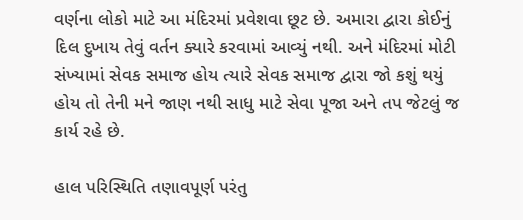વર્ણના લોકો માટે આ મંદિરમાં પ્રવેશવા છૂટ છે. અમારા દ્વારા કોઈનું દિલ દુખાય તેવું વર્તન ક્યારે કરવામાં આવ્યું નથી. અને મંદિરમાં મોટી સંખ્યામાં સેવક સમાજ હોય ત્યારે સેવક સમાજ દ્વારા જો કશું થયું હોય તો તેની મને જાણ નથી સાધુ માટે સેવા પૂજા અને તપ જેટલું જ કાર્ય રહે છે.

હાલ પરિસ્થિતિ તણાવપૂર્ણ પરંતુ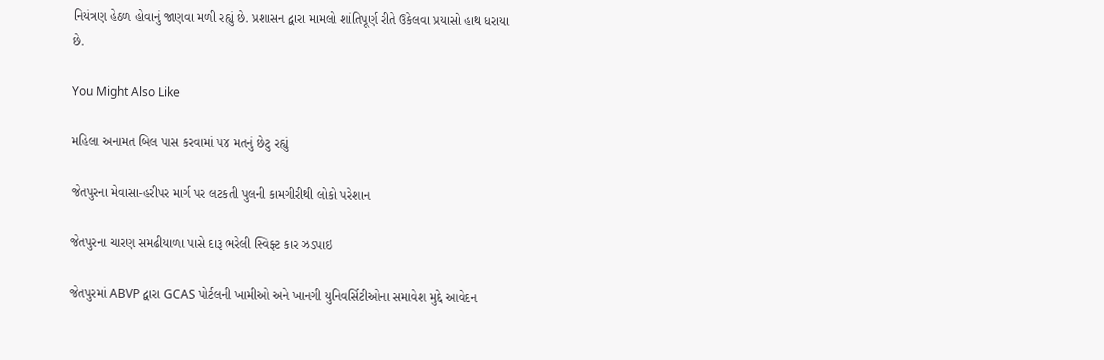નિયંત્રણ હેઠળ હોવાનું જાણવા મળી રહ્યું છે. પ્રશાસન દ્વારા મામલો શાંતિપૂર્ણ રીતે ઉકેલવા પ્રયાસો હાથ ધરાયા છે.

You Might Also Like

મહિલા અનામત બિલ પાસ કરવામાં ૫૪ મતનું છેટુ રહ્યું

જેતપુરના મેવાસા-હરીપર માર્ગ પર લટકતી પુલની કામગીરીથી લોકો પરેશાન

જેતપુરના ચારણ સમઢીયાળા પાસે દારૂ ભરેલી સ્વિફ્ટ કાર ઝડપાઇ

જેતપુરમાં ABVP દ્વારા GCAS પોર્ટલની ખામીઓ અને ખાનગી યુનિવર્સિટીઓના સમાવેશ મુદ્દે આવેદન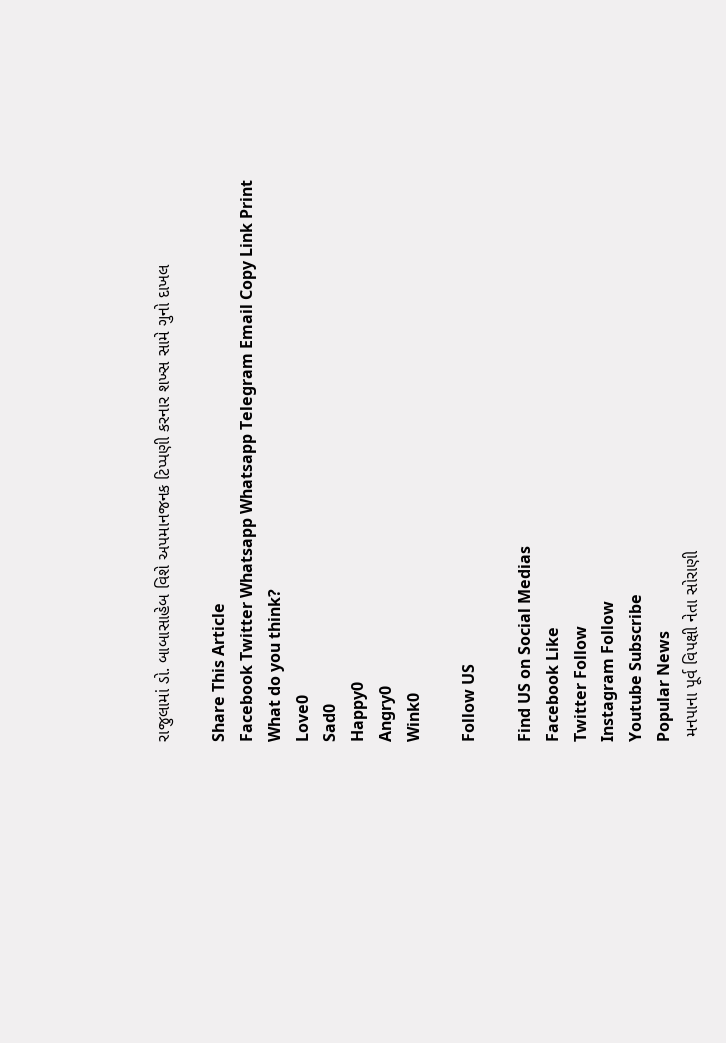રાજુલામાં ડો. બાબાસાહેબ વિશે અપમાનજનક ટિપ્પણી કરનાર શખ્સ સામે ગુનો દાખલ

Share This Article
Facebook Twitter Whatsapp Whatsapp Telegram Email Copy Link Print
What do you think?
Love0
Sad0
Happy0
Angry0
Wink0

Follow US

Find US on Social Medias
Facebook Like
Twitter Follow
Instagram Follow
Youtube Subscribe
Popular News
 મનપાના પૂર્વ વિપક્ષી નેતા સોરાણી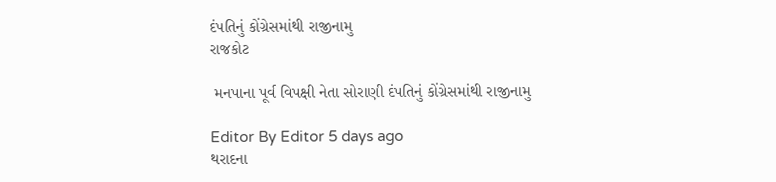દંપતિનું કોંગ્રેસમાંથી રાજીનામુ
રાજકોટ

 મનપાના પૂર્વ વિપક્ષી નેતા સોરાણી દંપતિનું કોંગ્રેસમાંથી રાજીનામુ

Editor By Editor 5 days ago
થરાદના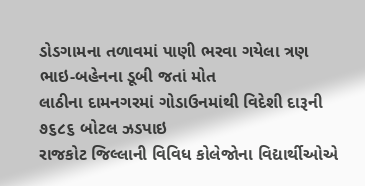ડોડગામના તળાવમાં પાણી ભરવા ગયેલા ત્રણ ભાઇ-બહેનના ડૂબી જતાં મોત
લાઠીના દામનગરમાં ગોડાઉનમાંથી વિદેશી દારૂની ૭૬૮૬ બોટલ ઝડપાઇ
રાજકોટ જિલ્લાની વિવિધ કોલેજોના વિદ્યાર્થીઓએ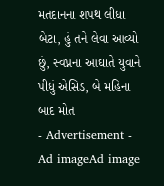મતદાનના શપથ લીધા
બેટા, હું તને લેવા આવ્યો છું, સ્વપ્નના આઘાતે યુવાને પીધું એસિડ, બે મહિના બાદ મોત
- Advertisement -
Ad imageAd image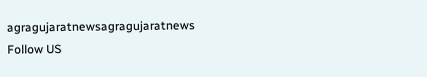agragujaratnewsagragujaratnews
Follow US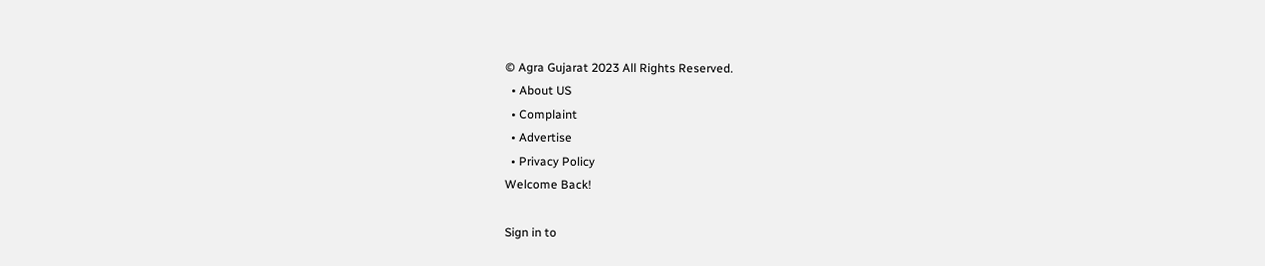© Agra Gujarat 2023 All Rights Reserved.
  • About US
  • Complaint
  • Advertise
  • Privacy Policy
Welcome Back!

Sign in to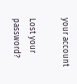your account

Lost your password?